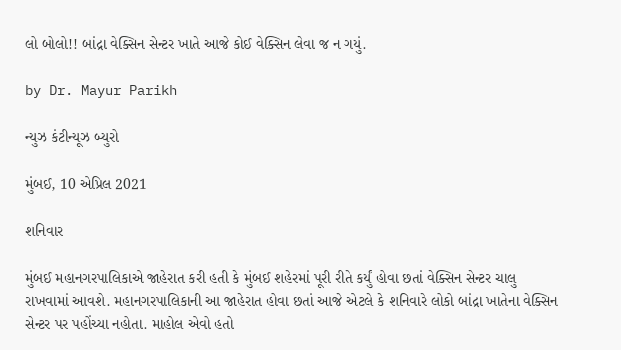લો બોલો!! બાંદ્રા વેક્સિન સેન્ટર ખાતે આજે કોઈ વેક્સિન લેવા જ ન ગયું.

by Dr. Mayur Parikh

ન્યુઝ કંટીન્યૂઝ બ્યુરો

મુંબઈ, 10 એપ્રિલ 2021

શનિવાર

મુંબઈ મહાનગરપાલિકાએ જાહેરાત કરી હતી કે મુંબઈ શહેરમાં પૂરી રીતે કર્યું હોવા છતાં વેક્સિન સેન્ટર ચાલુ રાખવામાં આવશે. મહાનગરપાલિકાની આ જાહેરાત હોવા છતાં આજે એટલે કે શનિવારે લોકો બાંદ્રા ખાતેના વેક્સિન સેન્ટર પર પહોંચ્યા નહોતા. માહોલ એવો હતો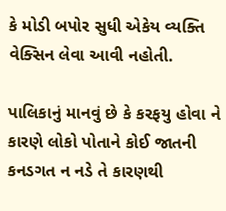કે મોડી બપોર સુધી એકેય વ્યક્તિ વેક્સિન લેવા આવી નહોતી.

પાલિકાનું માનવું છે કે કરફયુ હોવા ને કારણે લોકો પોતાને કોઈ જાતની કનડગત ન નડે તે કારણથી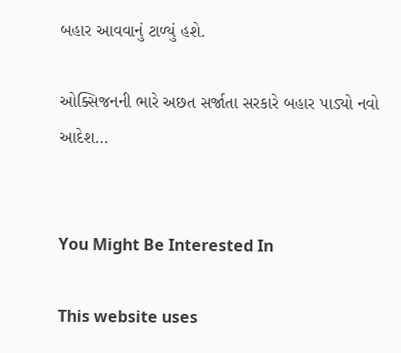બહાર આવવાનું ટાળ્યું હશે.

ઓક્સિજનની ભારે અછત સર્જાતા સરકારે બહાર પાડ્યો નવો આદેશ…


You Might Be Interested In

This website uses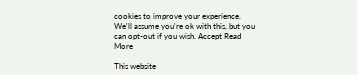cookies to improve your experience. We'll assume you're ok with this, but you can opt-out if you wish. Accept Read More

This website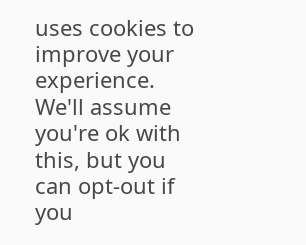uses cookies to improve your experience. We'll assume you're ok with this, but you can opt-out if you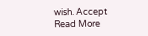wish. Accept Read More